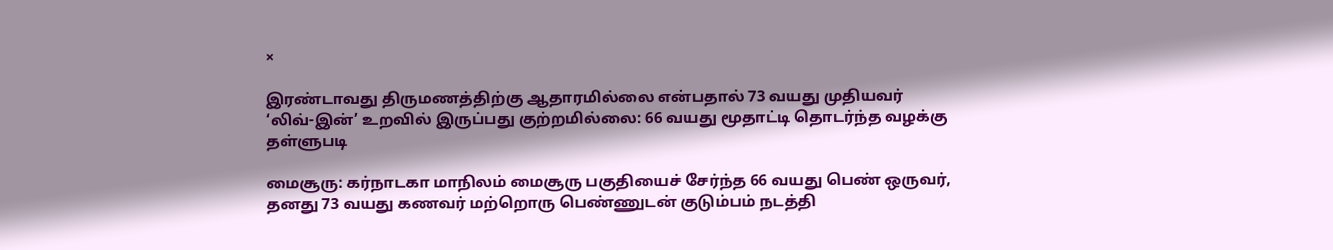×

இரண்டாவது திருமணத்திற்கு ஆதாரமில்லை என்பதால் 73 வயது முதியவர் ‘லிவ்-இன்’ உறவில் இருப்பது குற்றமில்லை: 66 வயது மூதாட்டி தொடர்ந்த வழக்கு தள்ளுபடி

மைசூரு: கர்நாடகா மாநிலம் மைசூரு பகுதியைச் சேர்ந்த 66 வயது பெண் ஒருவர், தனது 73 வயது கணவர் மற்றொரு பெண்ணுடன் குடும்பம் நடத்தி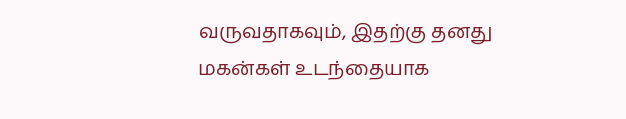வருவதாகவும், இதற்கு தனது மகன்கள் உடந்தையாக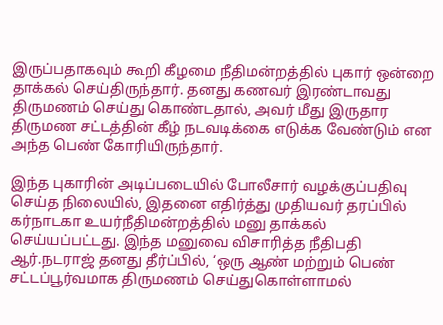இருப்பதாகவும் கூறி கீழமை நீதிமன்றத்தில் புகார் ஒன்றை தாக்கல் செய்திருந்தார். தனது கணவர் இரண்டாவது திருமணம் செய்து கொண்டதால், அவர் மீது இருதார திருமண சட்டத்தின் கீழ் நடவடிக்கை எடுக்க வேண்டும் என அந்த பெண் கோரியிருந்தார்.

இந்த புகாரின் அடிப்படையில் போலீசார் வழக்குப்பதிவு செய்த நிலையில், இதனை எதிர்த்து முதியவர் தரப்பில் கர்நாடகா உயர்நீதிமன்றத்தில் மனு தாக்கல் செய்யப்பட்டது. இந்த மனுவை விசாரித்த நீதிபதி ஆர்.நடராஜ் தனது தீர்ப்பில், ‘ஒரு ஆண் மற்றும் பெண் சட்டப்பூர்வமாக திருமணம் செய்துகொள்ளாமல்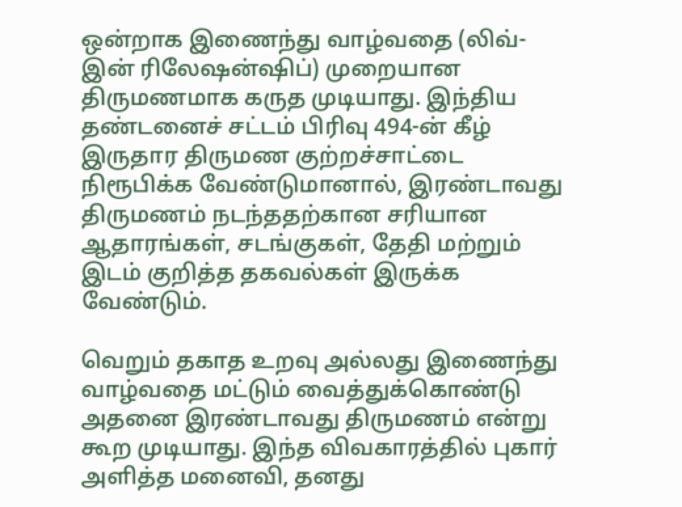ஒன்றாக இணைந்து வாழ்வதை (லிவ்-இன் ரிலேஷன்ஷிப்) முறையான திருமணமாக கருத முடியாது. இந்திய தண்டனைச் சட்டம் பிரிவு 494-ன் கீழ் இருதார திருமண குற்றச்சாட்டை நிரூபிக்க வேண்டுமானால், இரண்டாவது திருமணம் நடந்ததற்கான சரியான ஆதாரங்கள், சடங்குகள், தேதி மற்றும் இடம் குறித்த தகவல்கள் இருக்க வேண்டும்.

வெறும் தகாத உறவு அல்லது இணைந்து வாழ்வதை மட்டும் வைத்துக்கொண்டு அதனை இரண்டாவது திருமணம் என்று கூற முடியாது. இந்த விவகாரத்தில் புகார் அளித்த மனைவி, தனது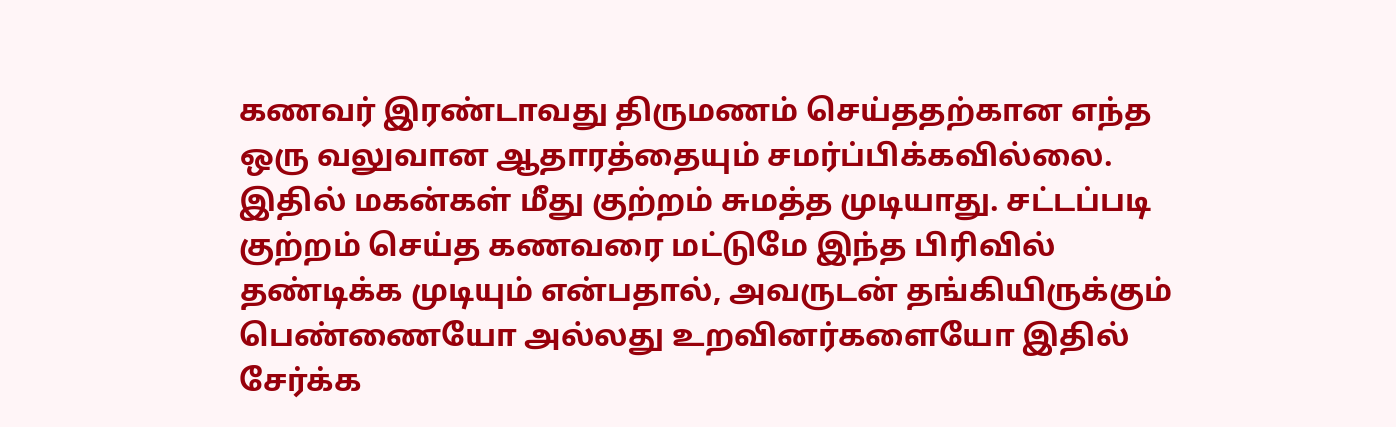கணவர் இரண்டாவது திருமணம் செய்ததற்கான எந்த ஒரு வலுவான ஆதாரத்தையும் சமர்ப்பிக்கவில்லை. இதில் மகன்கள் மீது குற்றம் சுமத்த முடியாது. சட்டப்படி குற்றம் செய்த கணவரை மட்டுமே இந்த பிரிவில் தண்டிக்க முடியும் என்பதால், அவருடன் தங்கியிருக்கும் பெண்ணையோ அல்லது உறவினர்களையோ இதில் சேர்க்க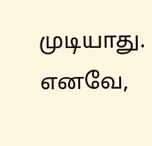முடியாது. எனவே,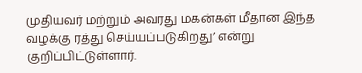முதியவர் மற்றும் அவரது மகன்கள் மீதான இந்த வழக்கு ரத்து செய்யப்படுகிறது’ என்று குறிப்பிட்டுள்ளார்.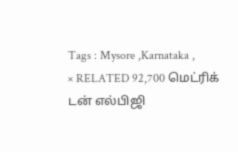Tags : Mysore ,Karnataka ,
× RELATED 92,700 மெட்ரிக் டன் எல்பிஜி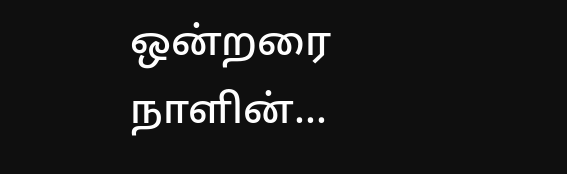ஒன்றரை நாளின்...